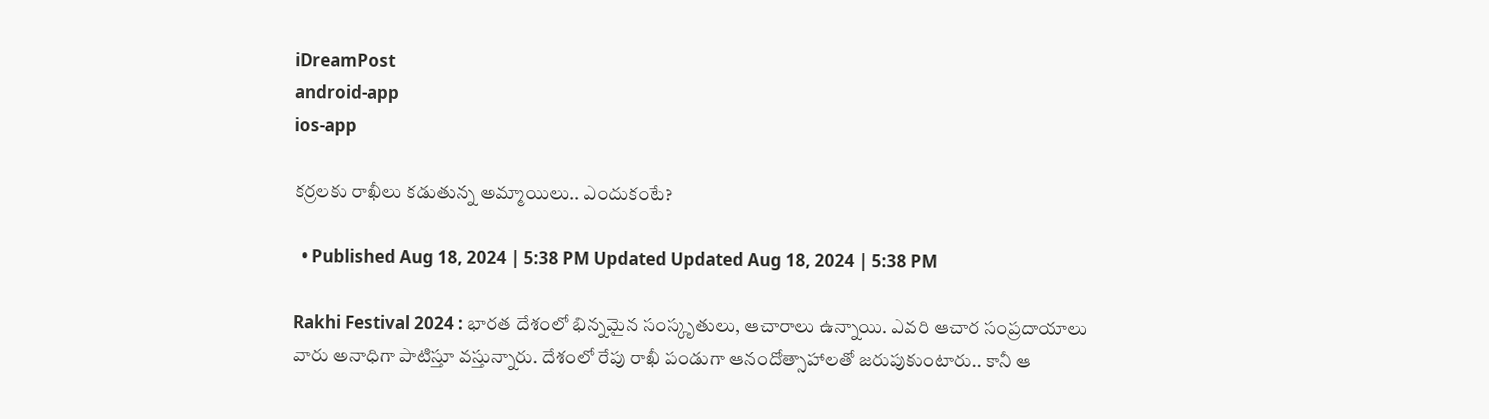iDreamPost
android-app
ios-app

కర్రలకు రాఖీలు కడుతున్న అమ్మాయిలు.. ఎందుకంటే?

  • Published Aug 18, 2024 | 5:38 PM Updated Updated Aug 18, 2024 | 5:38 PM

Rakhi Festival 2024 : భారత దేశంలో భిన్నమైన సంస్కృతులు, ఆచారాలు ఉన్నాయి. ఎవరి ఆచార సంప్రదాయాలు వారు అనాధిగా పాటిస్తూ వస్తున్నారు. దేశంలో రేపు రాఖీ పండుగా ఆనందోత్సాహాలతో జరుపుకుంటారు.. కానీ ఆ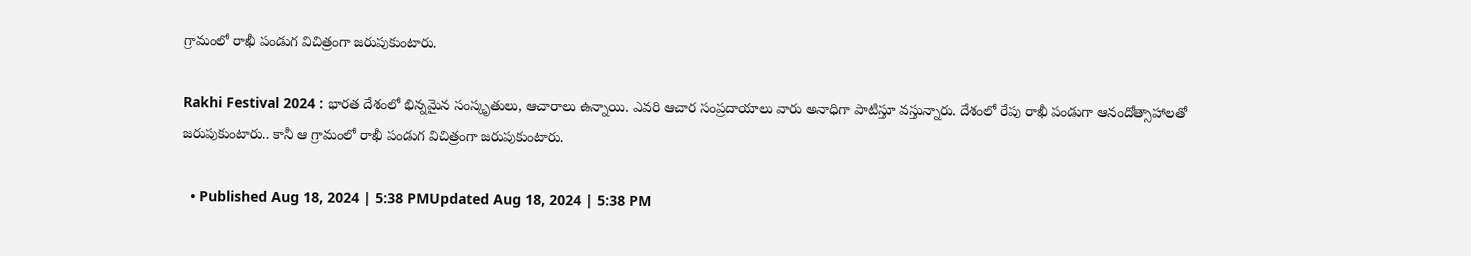గ్రామంలో రాఖీ పండుగ విచిత్రంగా జరుపుకుంటారు.

Rakhi Festival 2024 : భారత దేశంలో భిన్నమైన సంస్కృతులు, ఆచారాలు ఉన్నాయి. ఎవరి ఆచార సంప్రదాయాలు వారు అనాధిగా పాటిస్తూ వస్తున్నారు. దేశంలో రేపు రాఖీ పండుగా ఆనందోత్సాహాలతో జరుపుకుంటారు.. కానీ ఆ గ్రామంలో రాఖీ పండుగ విచిత్రంగా జరుపుకుంటారు.

  • Published Aug 18, 2024 | 5:38 PMUpdated Aug 18, 2024 | 5:38 PM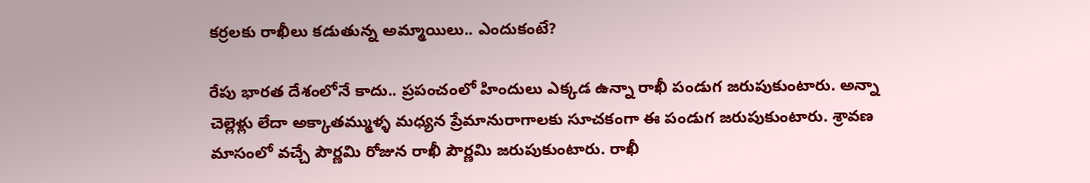కర్రలకు రాఖీలు కడుతున్న అమ్మాయిలు.. ఎందుకంటే?

రేపు భారత దేశంలోనే కాదు.. ప్రపంచంలో హిందులు ఎక్కడ ఉన్నా రాఖీ పండుగ జరుపుకుంటారు. అన్నా చెల్లెళ్లు లేదా అక్కాతమ్ముళ్ళ మధ్యన ప్రేమానురాగాలకు సూచకంగా ఈ పండుగ జరుపుకుంటారు. శ్రావణ మాసంలో వచ్చే పౌర్ణమి రోజున రాఖీ పౌర్ణమి జరుపుకుంటారు. రాఖీ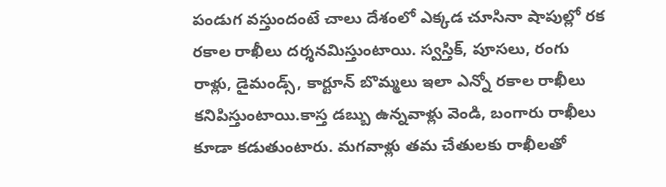పండుగ వస్తుందంటే చాలు దేశంలో ఎక్కడ చూసినా షాపుల్లో రక రకాల రాఖీలు దర్శనమిస్తుంటాయి. స్వస్తిక్, పూసలు, రంగు రాళ్లు, డైమండ్స్, కార్టూన్ బొమ్మలు ఇలా ఎన్నో రకాల రాఖీలు కనిపిస్తుంటాయి.కాస్త డబ్బు ఉన్నవాళ్లు వెండి, బంగారు రాఖీలు కూడా కడుతుంటారు. మగవాళ్లు తమ చేతులకు రాఖీలతో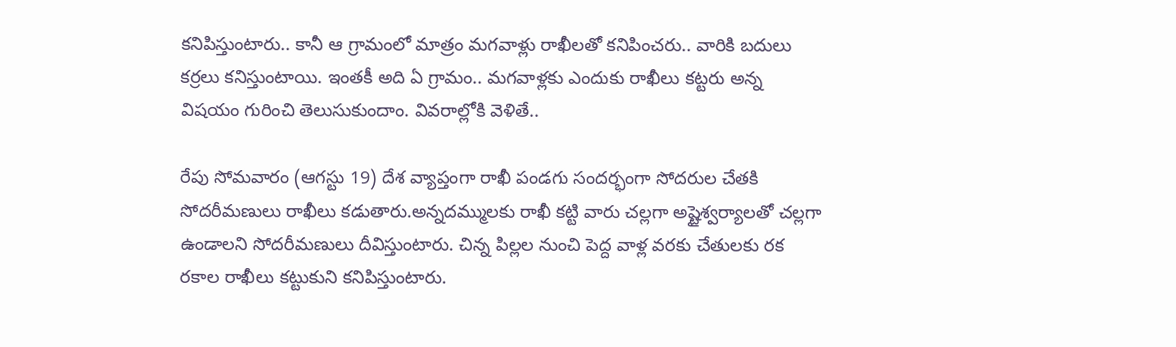కనిపిస్తుంటారు.. కానీ ఆ గ్రామంలో మాత్రం మగవాళ్లు రాఖీలతో కనిపించరు.. వారికి బదులు కర్రలు కనిస్తుంటాయి. ఇంతకీ అది ఏ గ్రామం.. మగవాళ్లకు ఎందుకు రాఖీలు కట్టరు అన్న విషయం గురించి తెలుసుకుందాం. వివరాల్లోకి వెళితే..

రేపు సోమవారం (ఆగస్టు 19) దేశ వ్యాప్తంగా రాఖీ పండగు సందర్భంగా సోదరుల చేతకి సోదరీమణులు రాఖీలు కడుతారు.అన్నదమ్ములకు రాఖీ కట్టి వారు చల్లగా అష్టైశ్వర్యాలతో చల్లగా ఉండాలని సోదరీమణులు దీవిస్తుంటారు. చిన్న పిల్లల నుంచి పెద్ద వాళ్ల వరకు చేతులకు రక రకాల రాఖీలు కట్టుకుని కనిపిస్తుంటారు.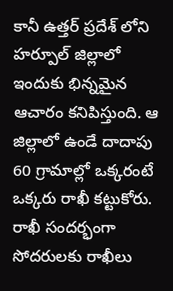కానీ ఉత్తర్ ప్రదేశ్ లోని హర్పూల్ జిల్లాలో ఇందుకు భిన్నమైన ఆచారం కనిపిస్తుంది. ఆ జిల్లాలో ఉండే దాదాపు 60 గ్రామాల్లో ఒక్కరంటే ఒక్కరు రాఖీ కట్టుకోరు. రాఖీ సందర్భంగా సోదరులకు రాఖీలు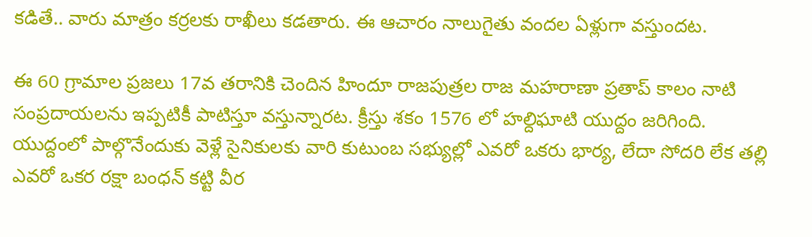కడితే.. వారు మాత్రం కర్రలకు రాఖీలు కడతారు. ఈ ఆచారం నాలుగైతు వందల ఏళ్లుగా వస్తుందట.

ఈ 60 గ్రామాల ప్రజలు 17వ తరానికి చెందిన హిందూ రాజపుత్రల రాజ మహరాణా ప్రతాప్ కాలం నాటి సంప్రదాయలను ఇప్పటికీ పాటిస్తూ వస్తున్నారట. క్రీస్తు శకం 1576 లో హల్దిఘాటి యుద్దం జరిగింది. యుద్దంలో పాల్గొనేందుకు వెళ్లే సైనికులకు వారి కుటుంబ సభ్యుల్లో ఎవరో ఒకరు భార్య, లేదా సోదరి లేక తల్లి ఎవరో ఒకర రక్షా బంధన్ కట్టి వీర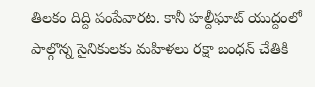తిలకం దిద్ది పంపేవారట. కానీ హల్దీఘాట్ యుద్దంలో పాల్గొన్న సైనికులకు మహిళలు రక్షా బంధన్ చేతికి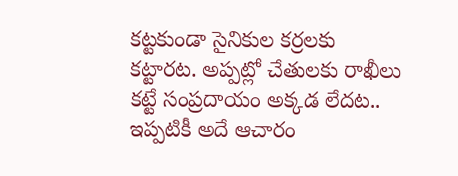కట్టకుండా సైనికుల కర్రలకు కట్టారట. అప్పట్లో చేతులకు రాఖీలు కట్టే సంప్రదాయం అక్కడ లేదట.. ఇప్పటికీ అదే ఆచారం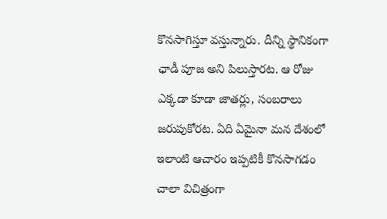కొనసాగిస్తూ వస్తున్నారు. దీన్ని స్థానికంగా ఛాడీ పూజ అని పిలుస్తారట. ఆ రోజు ఎక్కడా కూడా జాతర్లు, సంబరాలు జరుపుకోరట. ఏది ఏమైనా మన దేశంలో ఇలాంటి ఆచారం ఇప్పటికీ కొనసాగడం చాలా విచిత్రంగా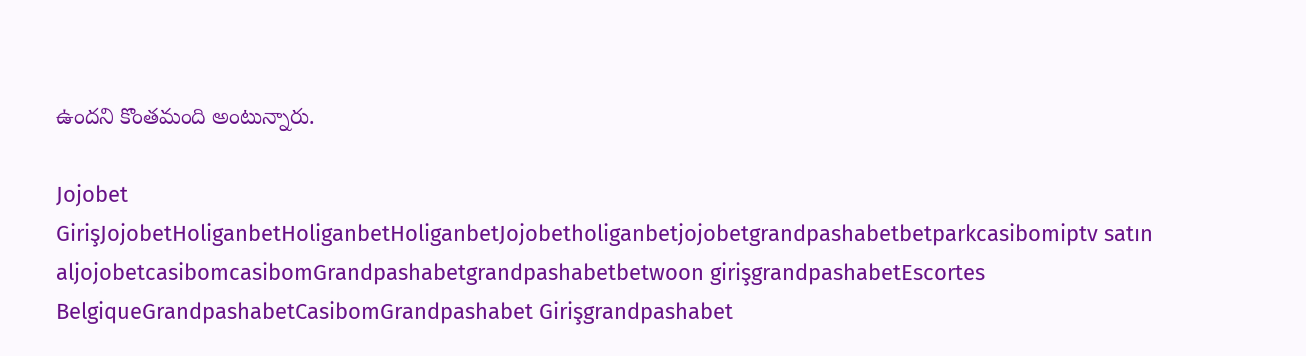ఉందని కొంతమంది అంటున్నారు.

Jojobet GirişJojobetHoliganbetHoliganbetHoliganbetJojobetholiganbetjojobetgrandpashabetbetparkcasibomiptv satın aljojobetcasibomcasibomGrandpashabetgrandpashabetbetwoon girişgrandpashabetEscortes BelgiqueGrandpashabetCasibomGrandpashabet Girişgrandpashabet